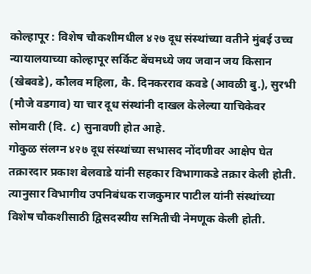कोल्हापूर : विशेष चौकशीमधील ४२७ दूध संस्थांच्या वतीने मुंबई उच्च न्यायालयाच्या कोल्हापूर सर्किट बेंचमध्ये जय जवान जय किसान (खेबवडे), कौलव महिला, कै. दिनकरराव कवडे (आवळी बु.), सुरभी (मौजे वडगाव) या चार दूध संस्थांनी दाखल केलेल्या याचिकेवर सोमवारी (दि. ८) सुनावणी होत आहे.
गोकुळ संलग्न ४२७ दूध संस्थांच्या सभासद नोंदणीवर आक्षेप घेत तक्रारदार प्रकाश बेलवाडे यांनी सहकार विभागाकडे तक्रार केली होती. त्यानुसार विभागीय उपनिबंधक राजकुमार पाटील यांनी संस्थांच्या विशेष चौकशीसाठी द्विसदस्यीय समितीची नेमणूक केली होती.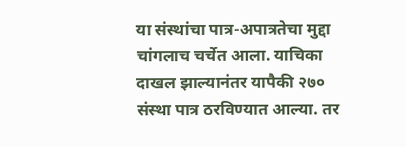या संस्थांचा पात्र-अपात्रतेचा मुद्दा चांगलाच चर्चेत आला. याचिका दाखल झाल्यानंतर यापैकी २७० संस्था पात्र ठरविण्यात आल्या. तर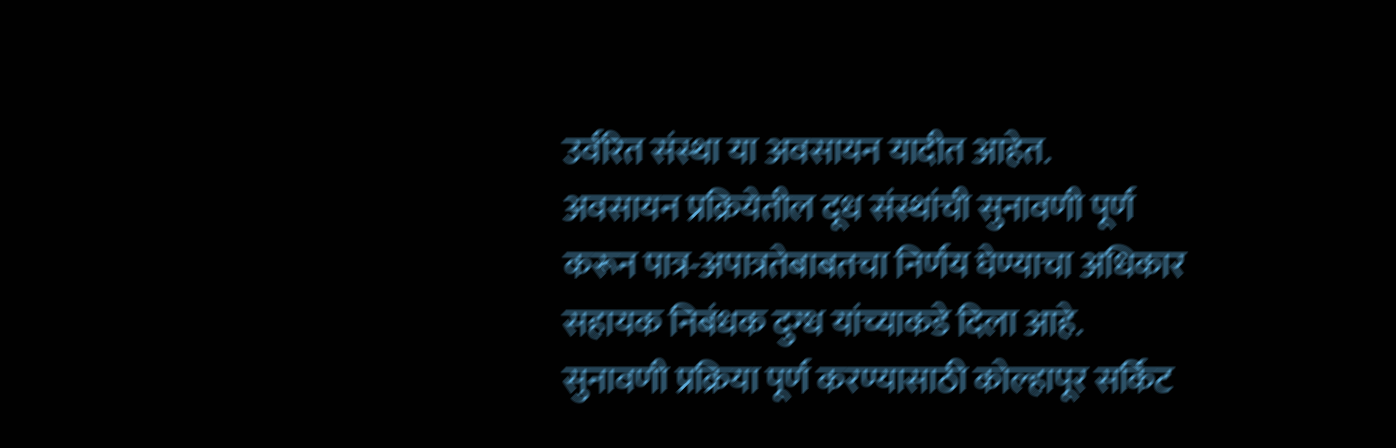उर्वरित संस्था या अवसायन यादीत आहेत.
अवसायन प्रक्रियेतील दूध संस्थांची सुनावणी पूर्ण करून पात्र-अपात्रतेबाबतचा निर्णय घेण्याचा अधिकार सहायक निबंधक दुग्ध यांच्याकडे दिला आहे. सुनावणी प्रक्रिया पूर्ण करण्यासाठी कोल्हापूर सर्किट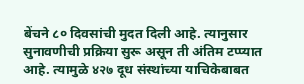बेंचने ८० दिवसांची मुदत दिली आहे. त्यानुसार सुनावणीची प्रक्रिया सुरू असून ती अंतिम टप्प्यात आहे. त्यामुळे ४२७ दूध संस्थांच्या याचिकेबाबत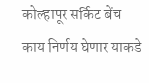कोल्हापूर सर्किट बेंच काय निर्णय घेणार याकडे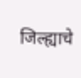जिल्ह्याचे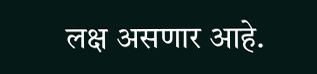लक्ष असणार आहे.